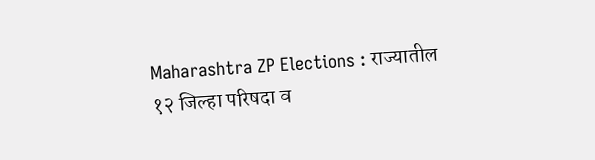Maharashtra ZP Elections : राज्यातील १२ जिल्हा परिषदा व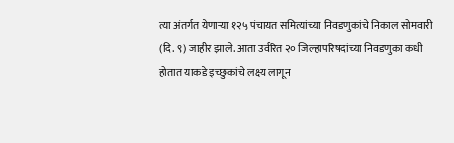त्या अंतर्गत येणाऱ्या १२५ पंचायत समित्यांच्या निवडणुकांचे निकाल सोमवारी (दि. ९) जाहीर झाले. आता उर्वरित २० जिल्हापरिषदांच्या निवडणुका कधी होतात याकडे इच्छुकांचे लक्ष्य लागून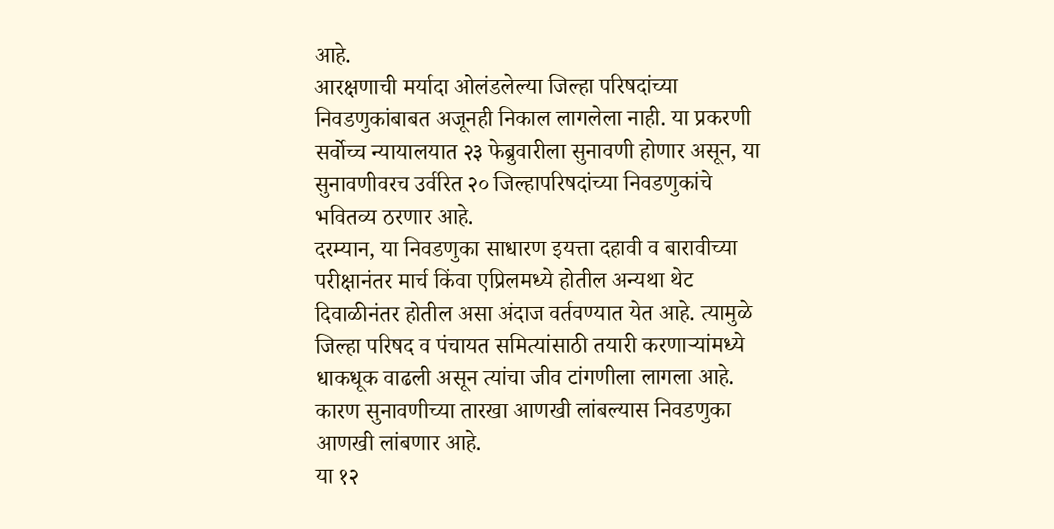आहे.
आरक्षणाची मर्यादा ओलंडलेल्या जिल्हा परिषदांच्या निवडणुकांबाबत अजूनही निकाल लागलेला नाही. या प्रकरणी सर्वोच्च न्यायालयात २३ फेब्रुवारीला सुनावणी होणार असून, या सुनावणीवरच उर्वरित २० जिल्हापरिषदांच्या निवडणुकांचे भवितव्य ठरणार आहे.
दरम्यान, या निवडणुका साधारण इयत्ता दहावी व बारावीच्या परीक्षानंतर मार्च किंवा एप्रिलमध्ये होतील अन्यथा थेट दिवाळीनंतर होतील असा अंदाज वर्तवण्यात येत आहे. त्यामुळे जिल्हा परिषद व पंचायत समित्यांसाठी तयारी करणाऱ्यांमध्ये धाकधूक वाढली असून त्यांचा जीव टांगणीला लागला आहे. कारण सुनावणीच्या तारखा आणखी लांबल्यास निवडणुका आणखी लांबणार आहे.
या १२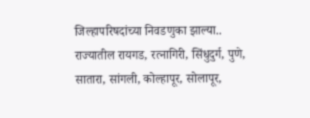जिल्हापरिषदांच्या निवडणुका झाल्या..
राज्यातील रायगड, रत्नागिरी, सिंधुदुर्ग, पुणे, सातारा, सांगली, कोल्हापूर, सोलापूर,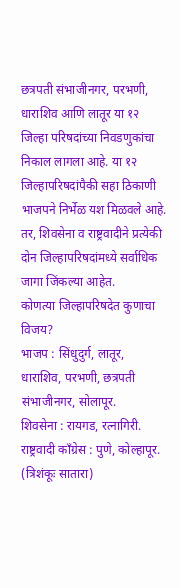छत्रपती संभाजीनगर, परभणी, धाराशिव आणि लातूर या १२ जिल्हा परिषदांच्या निवडणुकांचा निकाल लागला आहे. या १२ जिल्हापरिषदांपैकी सहा ठिकाणी भाजपने निर्भेळ यश मिळवले आहे. तर, शिवसेना व राष्ट्रवादीने प्रत्येकी दोन जिल्हापरिषदांमध्ये सर्वाधिक जागा जिंकल्या आहेत.
कोणत्या जिल्हापरिषदेत कुणाचा विजय?
भाजप : सिंधुदुर्ग, लातूर, धाराशिव, परभणी, छत्रपती संभाजीनगर, सोलापूर.
शिवसेना : रायगड, रत्नागिरी.
राष्ट्रवादी काँग्रेस : पुणे, कोल्हापूर. (त्रिशंकूः सातारा)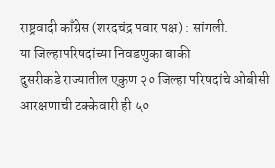राष्ट्रवादी काँग्रेस (शरदचंद्र पवार पक्ष) : सांगली.
या जिल्हापरिषदांच्या निवडणुका बाकी
दुसरीकडे राज्यातील एकुण २० जिल्हा परिषदांचे ओबीसी आरक्षणाची टक्केवारी ही ५०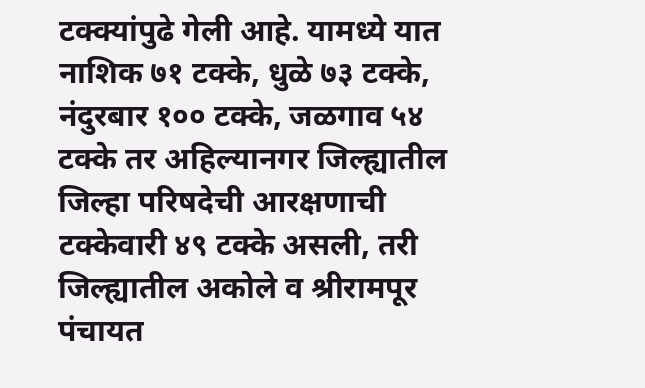टक्क्यांपुढे गेली आहे. यामध्ये यात नाशिक ७१ टक्के, धुळे ७३ टक्के, नंदुरबार १०० टक्के, जळगाव ५४ टक्के तर अहिल्यानगर जिल्ह्यातील जिल्हा परिषदेची आरक्षणाची टक्केवारी ४९ टक्के असली, तरी जिल्ह्यातील अकोले व श्रीरामपूर पंचायत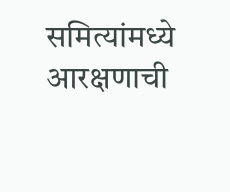समित्यांमध्ये आरक्षणाची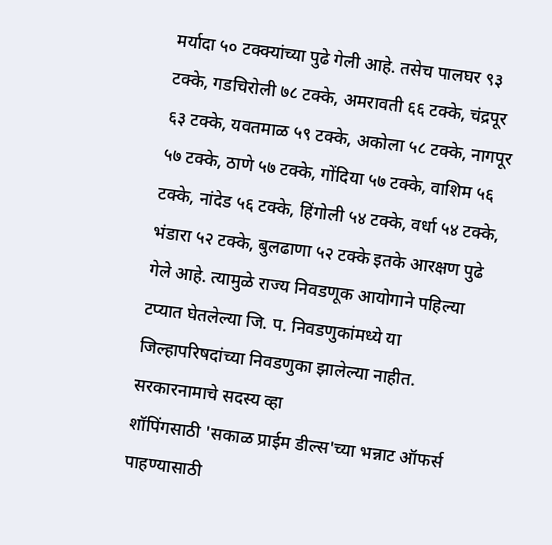मर्यादा ५० टक्क्यांच्या पुढे गेली आहे. तसेच पालघर ९३ टक्के, गडचिरोली ७८ टक्के, अमरावती ६६ टक्के, चंद्रपूर ६३ टक्के, यवतमाळ ५९ टक्के, अकोला ५८ टक्के, नागपूर ५७ टक्के, ठाणे ५७ टक्के, गोंदिया ५७ टक्के, वाशिम ५६ टक्के, नांदेड ५६ टक्के, हिंगोली ५४ टक्के, वर्धा ५४ टक्के, भंडारा ५२ टक्के, बुलढाणा ५२ टक्के इतके आरक्षण पुढे गेले आहे. त्यामुळे राज्य निवडणूक आयोगाने पहिल्या टप्यात घेतलेल्या जि. प. निवडणुकांमध्ये या जिल्हापरिषदांच्या निवडणुका झालेल्या नाहीत.
सरकारनामाचे सदस्य व्हा
शॉपिंगसाठी 'सकाळ प्राईम डील्स'च्या भन्नाट ऑफर्स पाहण्यासाठी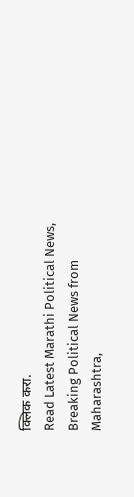क्लिक करा.
Read Latest Marathi Political News, Breaking Political News from Maharashtra,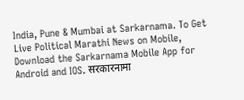India, Pune & Mumbai at Sarkarnama. To Get Live Political Marathi News on Mobile, Download the Sarkarnama Mobile App for Android and IOS. सरकारनामा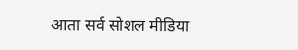आता सर्व सोशल मीडिया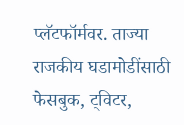प्लॅटफॉर्मवर. ताज्या राजकीय घडामोडींसाठी फेसबुक, ट्विटर,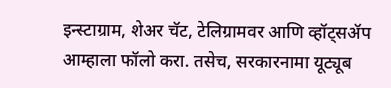इन्स्टाग्राम, शेअर चॅट, टेलिग्रामवर आणि व्हॉट्सॲप आम्हाला फॉलो करा. तसेच, सरकारनामा यूट्यूब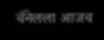चॅनेलला आजच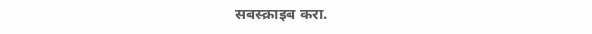सबस्क्राइब करा.